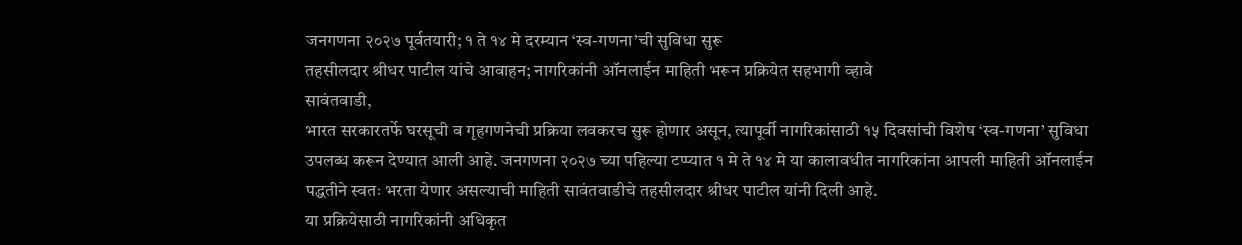जनगणना २०२७ पूर्वतयारी; १ ते १४ मे दरम्यान ‘स्व-गणना’ची सुविधा सुरू
तहसीलदार श्रीधर पाटील यांचे आवाहन; नागरिकांनी ऑनलाईन माहिती भरून प्रक्रियेत सहभागी व्हावे
सावंतवाडी,
भारत सरकारतर्फे घरसूची व गृहगणनेची प्रक्रिया लवकरच सुरू होणार असून, त्यापूर्वी नागरिकांसाठी १५ दिवसांची विशेष ‘स्व-गणना’ सुविधा उपलब्ध करून देण्यात आली आहे. जनगणना २०२७ च्या पहिल्या टप्प्यात १ मे ते १४ मे या कालावधीत नागरिकांना आपली माहिती ऑनलाईन पद्धतीने स्वतः भरता येणार असल्याची माहिती सावंतवाडीचे तहसीलदार श्रीधर पाटील यांनी दिली आहे.
या प्रक्रियेसाठी नागरिकांनी अधिकृत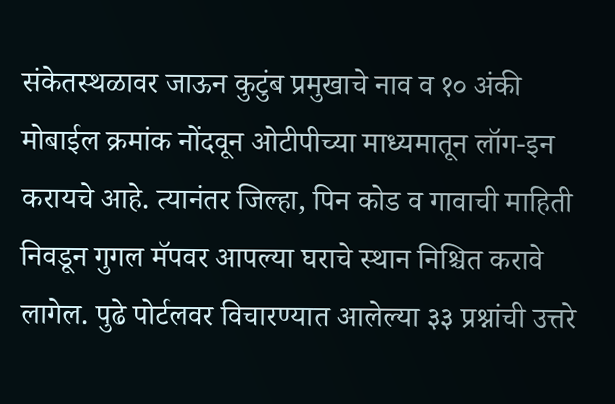संकेतस्थळावर जाऊन कुटुंब प्रमुखाचे नाव व १० अंकी मोबाईल क्रमांक नोंदवून ओटीपीच्या माध्यमातून लॉग-इन करायचे आहे. त्यानंतर जिल्हा, पिन कोड व गावाची माहिती निवडून गुगल मॅपवर आपल्या घराचे स्थान निश्चित करावे लागेल. पुढे पोर्टलवर विचारण्यात आलेल्या ३३ प्रश्नांची उत्तरे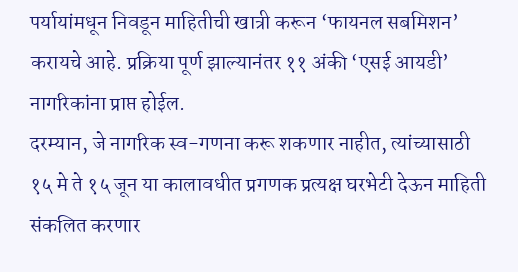पर्यायांमधून निवडून माहितीची खात्री करून ‘फायनल सबमिशन’ करायचे आहे. प्रक्रिया पूर्ण झाल्यानंतर ११ अंकी ‘एसई आयडी’ नागरिकांना प्राप्त होईल.
दरम्यान, जे नागरिक स्व-गणना करू शकणार नाहीत, त्यांच्यासाठी १५ मे ते १५ जून या कालावधीत प्रगणक प्रत्यक्ष घरभेटी देऊन माहिती संकलित करणार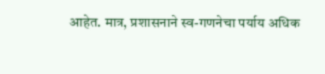आहेत. मात्र, प्रशासनाने स्व-गणनेचा पर्याय अधिक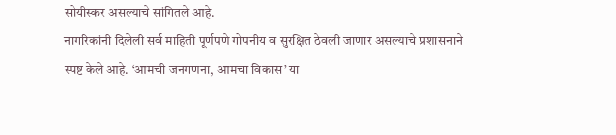सोयीस्कर असल्याचे सांगितले आहे.
नागरिकांनी दिलेली सर्व माहिती पूर्णपणे गोपनीय व सुरक्षित ठेवली जाणार असल्याचे प्रशासनाने स्पष्ट केले आहे. ‘आमची जनगणना, आमचा विकास’ या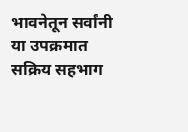भावनेतून सर्वांनी या उपक्रमात सक्रिय सहभाग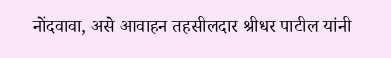नोंदवावा, असे आवाहन तहसीलदार श्रीधर पाटील यांनी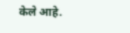केले आहे.